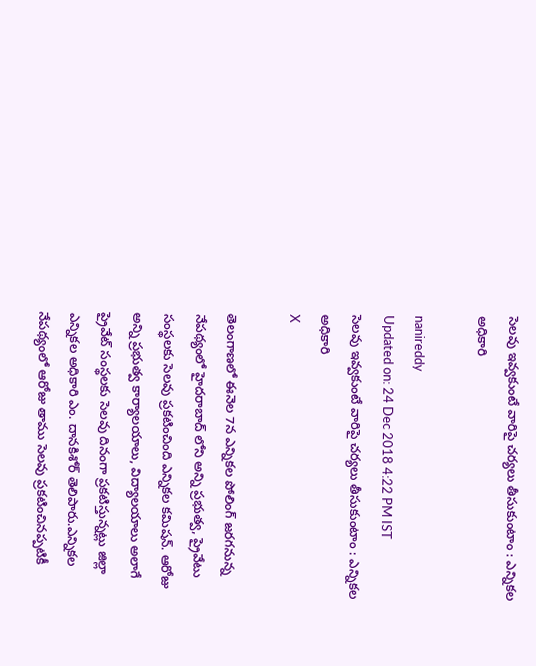సెలవు ఇవ్వకుంటే వారిపై చర్యలు తీసుకుంటాం : ఎన్నికల అధికారి

nanireddy
Updated on: 24 Dec 2018 4:22 PM IST
సెలవు ఇవ్వకుంటే వారిపై చర్యలు తీసుకుంటాం : ఎన్నికల అధికారి
X

తెలంగాణలో ఈనెల 7న ఎన్నికల పోలింగ్ జరగనున్న నేపథ్యంలో హైదరాబాద్ లోని అన్ని ప్రభుత్వ, ప్రైవేటు సంస్థలకు సెలవు ప్రకటించింది ఎన్నికల కమిషన్. ఆరోజు అన్ని ప్రభుత్వ కార్యాలయాలు, విద్యాలయాలు అలాగే ప్రైవేట్‌ సంస్థలకు సెలవు దినంగా ప్రకటిస్తున్నట్లు జిల్లా ఎన్నికల అధికారి ఎం. దానకిశోర్‌ తెలిపారు.ఎన్నికల నేపథ్యంలో ఆరోజు తాము సెలవు ప్రకటించినప్పటికీ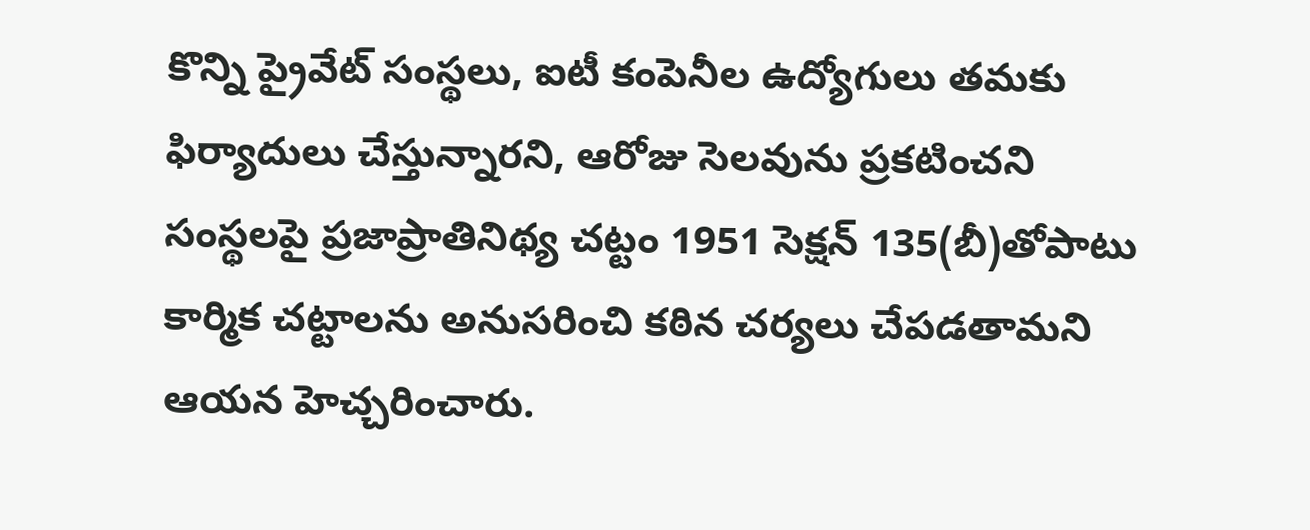కొన్ని ప్రైవేట్‌ సంస్థలు, ఐటీ కంపెనీల ఉద్యోగులు తమకు ఫిర్యాదులు చేస్తున్నారని, ఆరోజు సెలవును ప్రకటించని సంస్థలపై ప్రజాప్రాతినిథ్య చట్టం 1951 సెక్షన్‌ 135(బీ)తోపాటు కార్మిక చట్టాలను అనుసరించి కఠిన చర్యలు చేపడతామని ఆయన హెచ్చరించారు.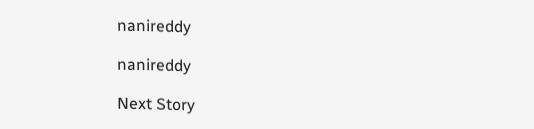nanireddy

nanireddy

Next Story